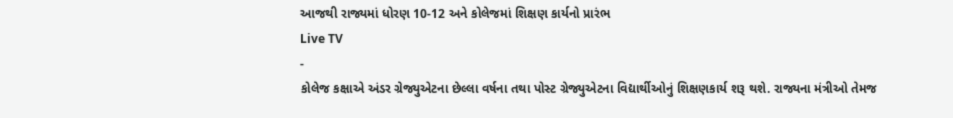આજથી રાજ્યમાં ધોરણ 10-12 અને કોલેજમાં શિક્ષણ કાર્યનો પ્રારંભ
Live TV
-
કોલેજ કક્ષાએ અંડર ગ્રેજ્યુએટના છેલ્લા વર્ષના તથા પોસ્ટ ગ્રેજ્યુએટના વિદ્યાર્થીઓનું શિક્ષણકાર્ય શરૂ થશે. રાજ્યના મંત્રીઓ તેમજ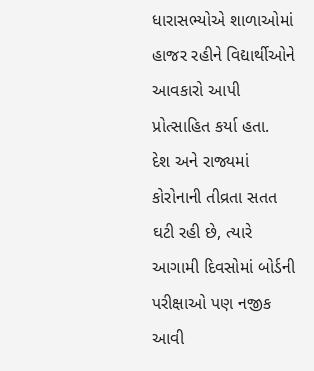ધારાસભ્યોએ શાળાઓમાં હાજર રહીને વિદ્યાર્થીઓને આવકારો આપી પ્રોત્સાહિત કર્યા હતા.
દેશ અને રાજ્યમાં કોરોનાની તીવ્રતા સતત ઘટી રહી છે, ત્યારે આગામી દિવસોમાં બોર્ડની પરીક્ષાઓ પણ નજીક આવી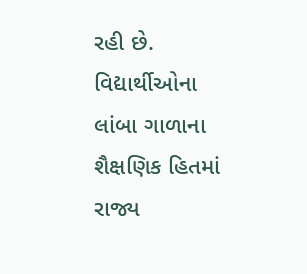રહી છે. વિદ્યાર્થીઓના લાંબા ગાળાના શૈક્ષણિક હિતમાં રાજ્ય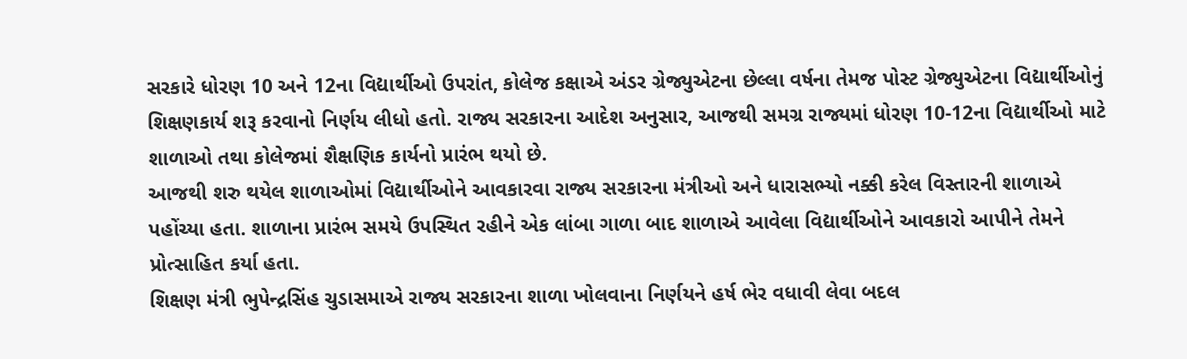સરકારે ધોરણ 10 અને 12ના વિદ્યાર્થીઓ ઉપરાંત, કોલેજ કક્ષાએ અંડર ગ્રેજ્યુએટના છેલ્લા વર્ષના તેમજ પોસ્ટ ગ્રેજ્યુએટના વિદ્યાર્થીઓનું શિક્ષણકાર્ય શરૂ કરવાનો નિર્ણય લીધો હતો. રાજ્ય સરકારના આદેશ અનુસાર, આજથી સમગ્ર રાજ્યમાં ધોરણ 10-12ના વિદ્યાર્થીઓ માટે શાળાઓ તથા કોલેજમાં શૈક્ષણિક કાર્યનો પ્રારંભ થયો છે.
આજથી શરુ થયેલ શાળાઓમાં વિદ્યાર્થીઓને આવકારવા રાજ્ય સરકારના મંત્રીઓ અને ધારાસભ્યો નક્કી કરેલ વિસ્તારની શાળાએ પહોંચ્યા હતા. શાળાના પ્રારંભ સમયે ઉપસ્થિત રહીને એક લાંબા ગાળા બાદ શાળાએ આવેલા વિદ્યાર્થીઓને આવકારો આપીને તેમને પ્રોત્સાહિત કર્યા હતા.
શિક્ષણ મંત્રી ભુપેન્દ્રસિંહ ચુડાસમાએ રાજ્ય સરકારના શાળા ખોલવાના નિર્ણયને હર્ષ ભેર વધાવી લેવા બદલ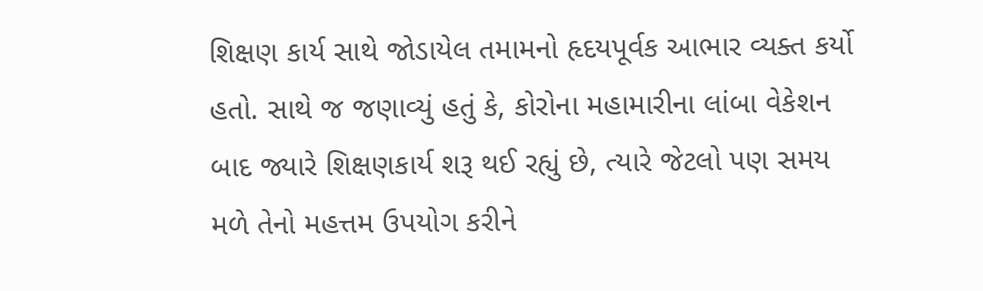શિક્ષણ કાર્ય સાથે જોડાયેલ તમામનો હૃદયપૂર્વક આભાર વ્યક્ત કર્યો હતો. સાથે જ જણાવ્યું હતું કે, કોરોના મહામારીના લાંબા વેકેશન બાદ જ્યારે શિક્ષણકાર્ય શરૂ થઈ રહ્યું છે, ત્યારે જેટલો પણ સમય મળે તેનો મહત્તમ ઉપયોગ કરીને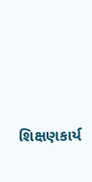શિક્ષણકાર્ય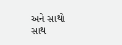અને સાથો સાથ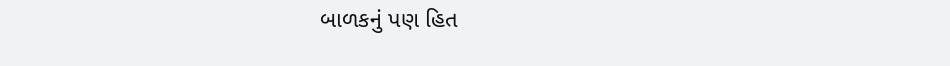બાળકનું પણ હિત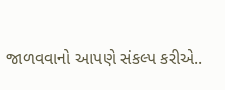જાળવવાનો આપણે સંકલ્પ કરીએ..